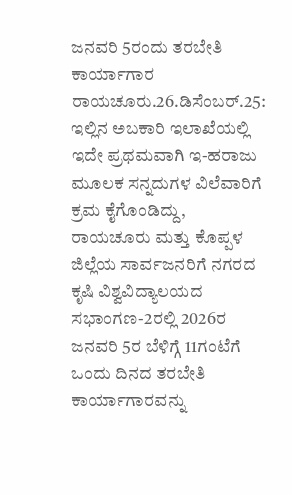ಜನವರಿ 5ರಂದು ತರಬೇತಿ ಕಾರ್ಯಾಗಾರ
ರಾಯಚೂರು.26.ಡಿಸೆಂಬರ್.25: ಇಲ್ಲಿನ ಅಬಕಾರಿ ಇಲಾಖೆಯಲ್ಲಿ ಇದೇ ಪ್ರಥಮವಾಗಿ ಇ-ಹರಾಜು ಮೂಲಕ ಸನ್ನದುಗಳ ವಿಲೆವಾರಿಗೆ ಕ್ರಮ ಕೈಗೊಂಡಿದ್ದು, ರಾಯಚೂರು ಮತ್ತು ಕೊಪ್ಪಳ ಜಿಲ್ಲೆಯ ಸಾರ್ವಜನರಿಗೆ ನಗರದ ಕೃಷಿ ವಿಶ್ವವಿದ್ಯಾಲಯದ ಸಭಾಂಗಣ-2ರಲ್ಲಿ 2026ರ ಜನವರಿ 5ರ ಬೆಳಿಗ್ಗೆ 11ಗಂಟೆಗೆ ಒಂದು ದಿನದ ತರಬೇತಿ ಕಾರ್ಯಾಗಾರವನ್ನು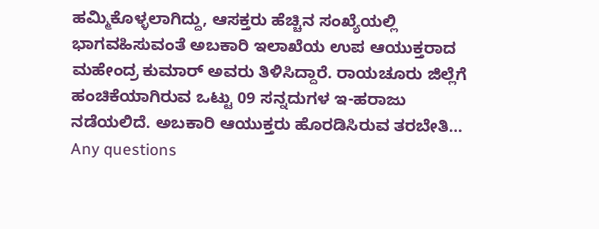ಹಮ್ಮಿಕೊಳ್ಳಲಾಗಿದ್ದು, ಆಸಕ್ತರು ಹೆಚ್ಚಿನ ಸಂಖ್ಯೆಯಲ್ಲಿ ಭಾಗವಹಿಸುವಂತೆ ಅಬಕಾರಿ ಇಲಾಖೆಯ ಉಪ ಆಯುಕ್ತರಾದ ಮಹೇಂದ್ರ ಕುಮಾರ್ ಅವರು ತಿಳಿಸಿದ್ದಾರೆ. ರಾಯಚೂರು ಜಿಲ್ಲೆಗೆ ಹಂಚಿಕೆಯಾಗಿರುವ ಒಟ್ಟು 09 ಸನ್ನದುಗಳ ಇ-ಹರಾಜು ನಡೆಯಲಿದೆ. ಅಬಕಾರಿ ಆಯುಕ್ತರು ಹೊರಡಿಸಿರುವ ತರಬೇತಿ…
Any questions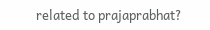related to prajaprabhat?